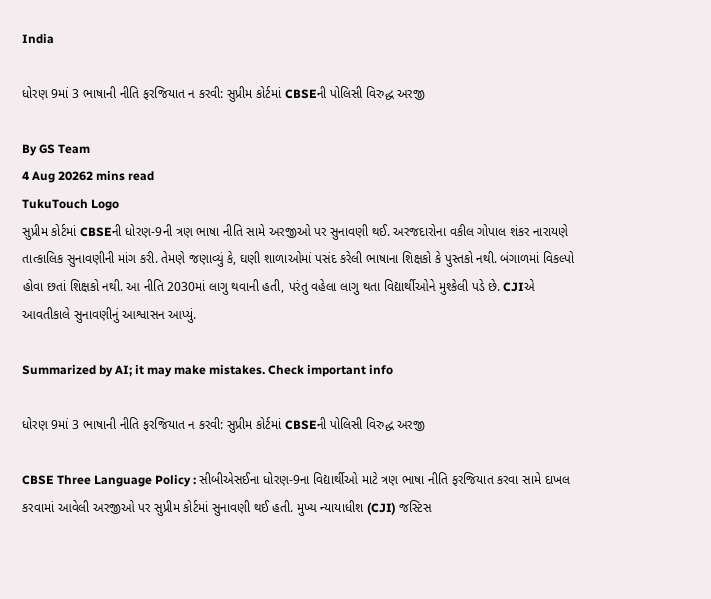India

ધોરણ 9માં 3 ભાષાની નીતિ ફરજિયાત ન કરવી: સુપ્રીમ કોર્ટમાં CBSEની પોલિસી વિરુદ્ધ અરજી

By GS Team
4 Aug 20262 mins read
TukuTouch Logo
સુપ્રીમ કોર્ટમાં CBSEની ધોરણ-9ની ત્રણ ભાષા નીતિ સામે અરજીઓ પર સુનાવણી થઈ. અરજદારોના વકીલ ગોપાલ શંકર નારાયણે તાત્કાલિક સુનાવણીની માંગ કરી. તેમણે જણાવ્યું કે, ઘણી શાળાઓમાં પસંદ કરેલી ભાષાના શિક્ષકો કે પુસ્તકો નથી. બંગાળમાં વિકલ્પો હોવા છતાં શિક્ષકો નથી. આ નીતિ 2030માં લાગુ થવાની હતી, પરંતુ વહેલા લાગુ થતા વિદ્યાર્થીઓને મુશ્કેલી પડે છે. CJIએ આવતીકાલે સુનાવણીનું આશ્વાસન આપ્યું.

Summarized by AI; it may make mistakes. Check important info

ધોરણ 9માં 3 ભાષાની નીતિ ફરજિયાત ન કરવી: સુપ્રીમ કોર્ટમાં CBSEની પોલિસી વિરુદ્ધ અરજી

CBSE Three Language Policy : સીબીએસઈના ધોરણ-9ના વિદ્યાર્થીઓ માટે ત્રણ ભાષા નીતિ ફરજિયાત કરવા સામે દાખલ કરવામાં આવેલી અરજીઓ પર સુપ્રીમ કોર્ટમાં સુનાવણી થઈ હતી. મુખ્ય ન્યાયાધીશ (CJI) જસ્ટિસ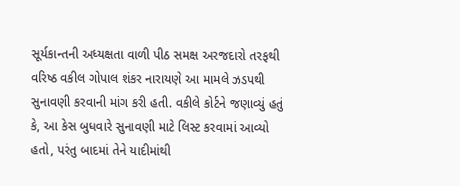સૂર્યકાન્તની અધ્યક્ષતા વાળી પીઠ સમક્ષ અરજદારો તરફથી વરિષ્ઠ વકીલ ગોપાલ શંકર નારાયણે આ મામલે ઝડપથી સુનાવણી કરવાની માંગ કરી હતી. વકીલે કોર્ટને જણાવ્યું હતું કે, આ કેસ બુધવારે સુનાવણી માટે લિસ્ટ કરવામાં આવ્યો હતો, પરંતુ બાદમાં તેને યાદીમાંથી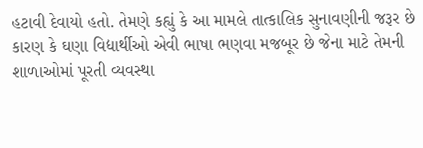હટાવી દેવાયો હતો. તેમણે કહ્યું કે આ મામલે તાત્કાલિક સુનાવણીની જરૂર છે કારણ કે ઘણા વિદ્યાર્થીઓ એવી ભાષા ભણવા મજબૂર છે જેના માટે તેમની શાળાઓમાં પૂરતી વ્યવસ્થા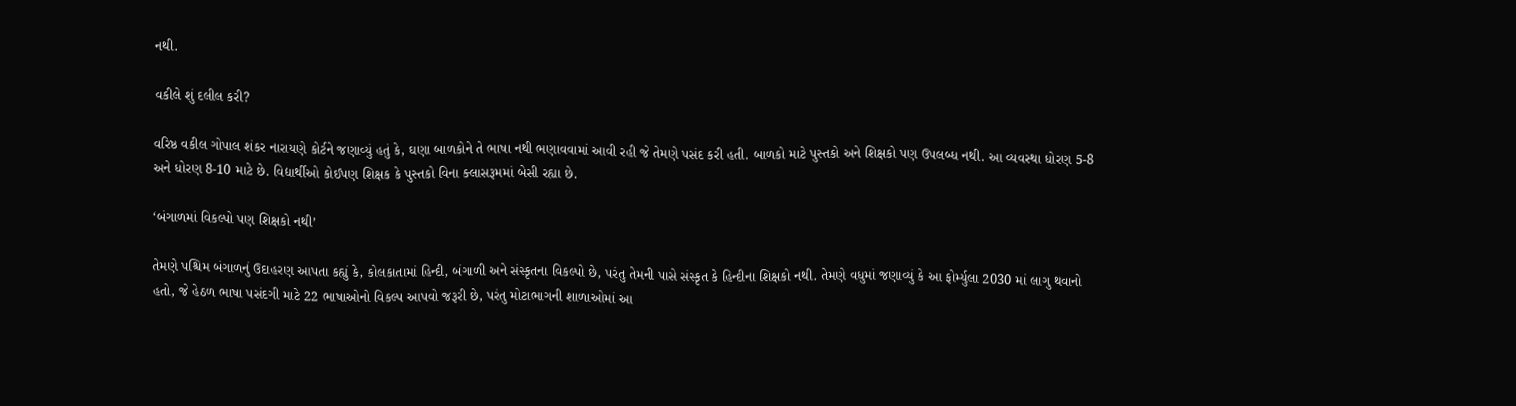નથી.

વકીલે શું દલીલ કરી?

વરિષ્ઠ વકીલ ગોપાલ શંકર નારાયણે કોર્ટને જણાવ્યું હતું કે, ઘણા બાળકોને તે ભાષા નથી ભણાવવામાં આવી રહી જે તેમણે પસંદ કરી હતી. બાળકો માટે પુસ્તકો અને શિક્ષકો પણ ઉપલબ્ધ નથી. આ વ્યવસ્થા ધોરણ 5-8 અને ધોરણ 8-10 માટે છે. વિદ્યાર્થીઓ કોઈપણ શિક્ષક કે પુસ્તકો વિના ક્લાસરૂમમાં બેસી રહ્યા છે.

‘બંગાળમાં વિકલ્પો પણ શિક્ષકો નથી’

તેમણે પશ્ચિમ બંગાળનું ઉદાહરણ આપતા કહ્યું કે, કોલકાતામાં હિન્દી, બંગાળી અને સંસ્કૃતના વિકલ્પો છે, પરંતુ તેમની પાસે સંસ્કૃત કે હિન્દીના શિક્ષકો નથી. તેમણે વધુમાં જણાવ્યું કે આ ફોર્મ્યુલા 2030 માં લાગુ થવાનો હતો, જે હેઠળ ભાષા પસંદગી માટે 22 ભાષાઓનો વિકલ્પ આપવો જરૂરી છે, પરંતુ મોટાભાગની શાળાઓમાં આ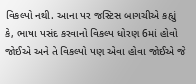વિકલ્પો નથી. આના પર જસ્ટિસ બાગચીએ કહ્યું કે, ભાષા પસંદ કરવાનો વિકલ્પ ધોરણ 6માં હોવો જોઈએ અને તે વિકલ્પો પણ એવા હોવા જોઈએ જે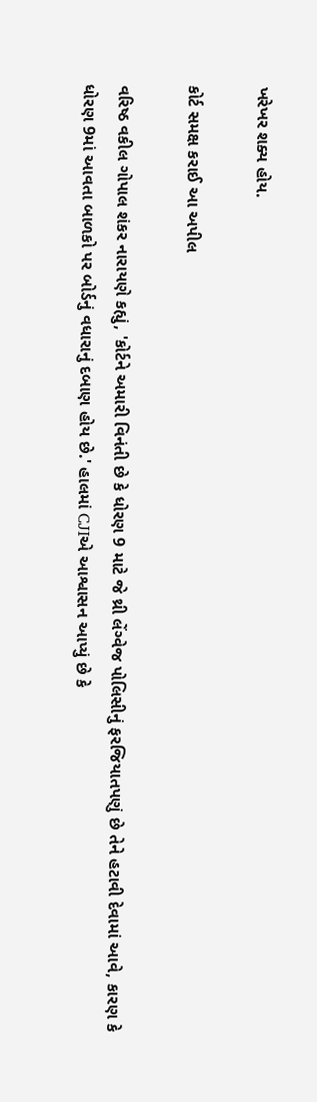ખરેખર શક્ય હોય.

કોર્ટ સમક્ષ કરાઈ આ અપીલ

વરિષ્ઠ વકીલ ગોપાલ શંકર નારાયણે કહ્યું, 'કોર્ટને અમારી વિનંતી છે કે ધોરણ 9 માટે જે થ્રી લેંગ્વેજ પોલિસીનું ફરજિયાતપણું છે તેને હટાવી દેવામાં આવે, કારણ કે ધોરણ 9માં આવતા બાળકો પર બોર્ડનું વધારાનું દબાણ હોય છે.' હાલમાં CJIએ આશ્વાસન આપ્યું છે કે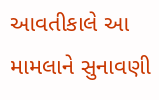આવતીકાલે આ મામલાને સુનાવણી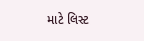માટે લિસ્ટ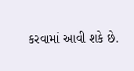કરવામાં આવી શકે છે.